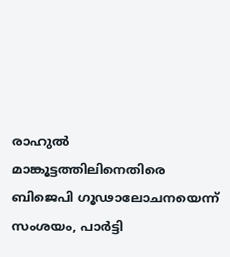രാഹുല്‍ മാങ്കൂട്ടത്തിലിനെതിരെ ബിജെപി ഗൂഢാലോചനയെന്ന് സംശയം, പാര്‍ട്ടി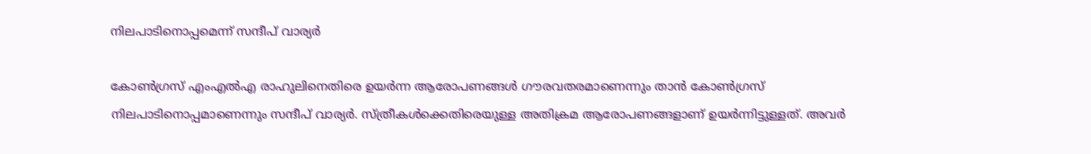നിലപാടിനൊപ്പമെന്ന് സന്ദീപ് വാര്യര്‍

കോണ്‍ഗ്രസ് എംഎല്‍എ രാഹുലിനെതിരെ ഉയര്‍ന്ന ആരോപണങ്ങള്‍ ഗൗരവതരമാണെന്നും താന്‍ കോണ്‍ഗ്രസ് നിലപാടിനൊപ്പമാണെന്നും സന്ദീപ് വാര്യര്‍. സ്ത്രീകള്‍ക്കെതിരെയുള്ള അതിക്രമ ആരോപണങ്ങളാണ് ഉയര്‍ന്നിട്ടുള്ളത്. അവര്‍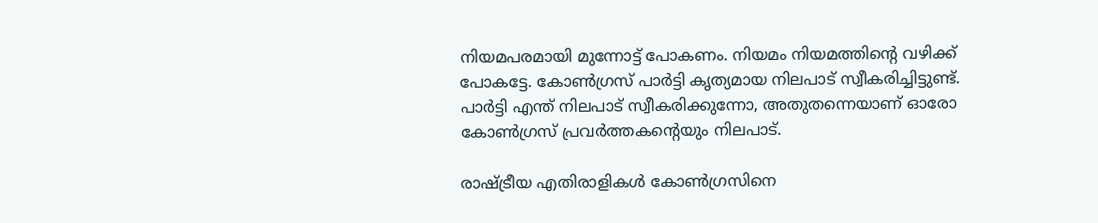നിയമപരമായി മുന്നോട്ട് പോകണം. നിയമം നിയമത്തിന്റെ വഴിക്ക് പോകട്ടേ. കോണ്‍ഗ്രസ് പാര്‍ട്ടി കൃത്യമായ നിലപാട് സ്വീകരിച്ചിട്ടുണ്ട്. പാര്‍ട്ടി എന്ത് നിലപാട് സ്വീകരിക്കുന്നോ, അതുതന്നെയാണ് ഓരോ കോണ്‍ഗ്രസ് പ്രവര്‍ത്തകന്റെയും നിലപാട്.

രാഷ്ട്രീയ എതിരാളികള്‍ കോണ്‍ഗ്രസിനെ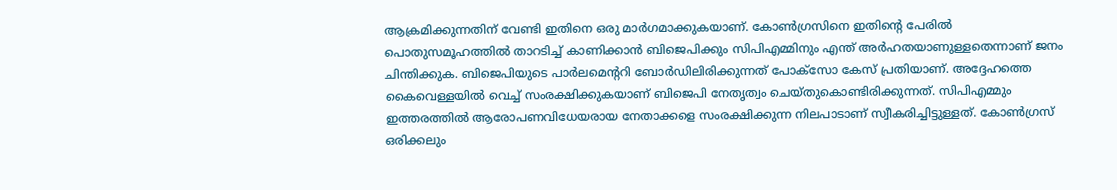ആക്രമിക്കുന്നതിന് വേണ്ടി ഇതിനെ ഒരു മാര്‍ഗമാക്കുകയാണ്. കോണ്‍ഗ്രസിനെ ഇതിന്റെ പേരില്‍ പൊതുസമൂഹത്തില്‍ താറടിച്ച് കാണിക്കാന്‍ ബിജെപിക്കും സിപിഎമ്മിനും എന്ത് അര്‍ഹതയാണുള്ളതെന്നാണ് ജനം ചിന്തിക്കുക. ബിജെപിയുടെ പാര്‍ലമെന്ററി ബോര്‍ഡിലിരിക്കുന്നത് പോക്‌സോ കേസ് പ്രതിയാണ്. അദ്ദേഹത്തെ കൈവെള്ളയില്‍ വെച്ച് സംരക്ഷിക്കുകയാണ് ബിജെപി നേതൃത്വം ചെയ്തുകൊണ്ടിരിക്കുന്നത്. സിപിഎമ്മും ഇത്തരത്തില്‍ ആരോപണവിധേയരായ നേതാക്കളെ സംരക്ഷിക്കുന്ന നിലപാടാണ് സ്വീകരിച്ചിട്ടുള്ളത്. കോണ്‍ഗ്രസ് ഒരിക്കലും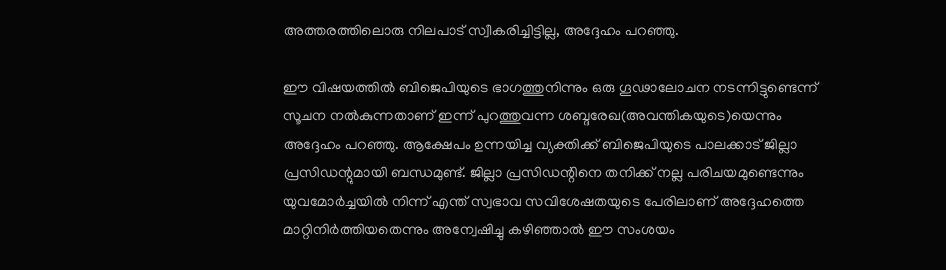അത്തരത്തിലൊരു നിലപാട് സ്വീകരിച്ചിട്ടില്ല, അദ്ദേഹം പറഞ്ഞു.

ഈ വിഷയത്തില്‍ ബിജെപിയുടെ ഭാഗത്തുനിന്നും ഒരു ഗൂഢാലോചന നടന്നിട്ടുണ്ടെന്ന് സൂചന നല്‍കുന്നതാണ് ഇന്ന് പുറത്തുവന്ന ശബ്ദരേഖ(അവന്തികയുടെ)യെന്നും അദ്ദേഹം പറഞ്ഞു. ആക്ഷേപം ഉന്നയിച്ച വ്യക്തിക്ക് ബിജെപിയുടെ പാലക്കാട് ജില്ലാ പ്രസിഡന്റുമായി ബന്ധമുണ്ട്. ജില്ലാ പ്രസിഡന്റിനെ തനിക്ക് നല്ല പരിചയമുണ്ടെന്നും യുവമോര്‍ച്ചയില്‍ നിന്ന് എന്ത് സ്വഭാവ സവിശേഷതയുടെ പേരിലാണ് അദ്ദേഹത്തെ മാറ്റിനിര്‍ത്തിയതെന്നും അന്വേഷിച്ചു കഴിഞ്ഞാല്‍ ഈ സംശയം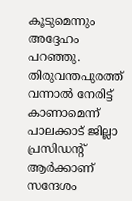കൂടുമെന്നും അദ്ദേഹം പറഞ്ഞു. തിരുവന്തപുരത്ത് വന്നാല്‍ നേരിട്ട് കാണാമെന്ന് പാലക്കാട് ജില്ലാ പ്രസിഡന്റ് ആര്‍ക്കാണ് സന്ദേശം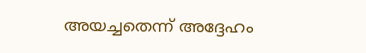അയച്ചതെന്ന് അദ്ദേഹം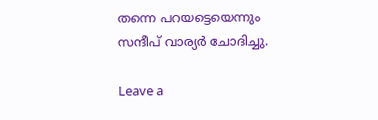തന്നെ പറയട്ടെയെന്നും സന്ദീപ് വാര്യര്‍ ചോദിച്ചു.

Leave a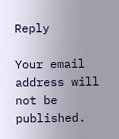Reply

Your email address will not be published.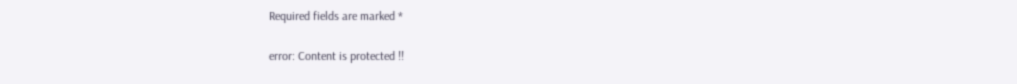Required fields are marked *

error: Content is protected !!